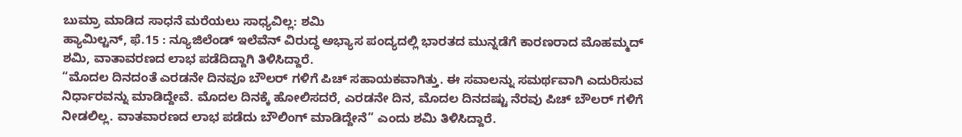ಬುಮ್ರಾ ಮಾಡಿದ ಸಾಧನೆ ಮರೆಯಲು ಸಾಧ್ಯವಿಲ್ಲ: ಶಮಿ
ಹ್ಯಾಮಿಲ್ಟನ್, ಫೆ.15 : ನ್ಯೂಜಿಲೆಂಡ್ ಇಲೆವೆನ್ ವಿರುದ್ಧ ಅಭ್ಯಾಸ ಪಂದ್ಯದಲ್ಲಿ ಭಾರತದ ಮುನ್ನಡೆಗೆ ಕಾರಣರಾದ ಮೊಹಮ್ಮದ್ ಶಮಿ, ವಾತಾವರಣದ ಲಾಭ ಪಡೆದಿದ್ದಾಗಿ ತಿಳಿಸಿದ್ದಾರೆ.
“ಮೊದಲ ದಿನದಂತೆ ಎರಡನೇ ದಿನವೂ ಬೌಲರ್ ಗಳಿಗೆ ಪಿಚ್ ಸಹಾಯಕವಾಗಿತ್ತು. ಈ ಸವಾಲನ್ನು ಸಮರ್ಥವಾಗಿ ಎದುರಿಸುವ ನಿರ್ಧಾರವನ್ನು ಮಾಡಿದ್ದೇವೆ. ಮೊದಲ ದಿನಕ್ಕೆ ಹೋಲಿಸದರೆ, ಎರಡನೇ ದಿನ, ಮೊದಲ ದಿನದಷ್ಟು ನೆರವು ಪಿಚ್ ಬೌಲರ್ ಗಳಿಗೆ ನೀಡಲಿಲ್ಲ. ವಾತವಾರಣದ ಲಾಭ ಪಡೆದು ಬೌಲಿಂಗ್ ಮಾಡಿದ್ದೇನೆ” ಎಂದು ಶಮಿ ತಿಳಿಸಿದ್ದಾರೆ.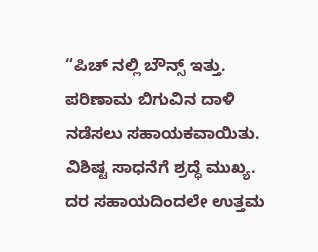“ಪಿಚ್ ನಲ್ಲಿ ಬೌನ್ಸ್ ಇತ್ತು. ಪರಿಣಾಮ ಬಿಗುವಿನ ದಾಳಿ ನಡೆಸಲು ಸಹಾಯಕವಾಯಿತು. ವಿಶಿಷ್ಟ ಸಾಧನೆಗೆ ಶ್ರದ್ಧೆ ಮುಖ್ಯ. ದರ ಸಹಾಯದಿಂದಲೇ ಉತ್ತಮ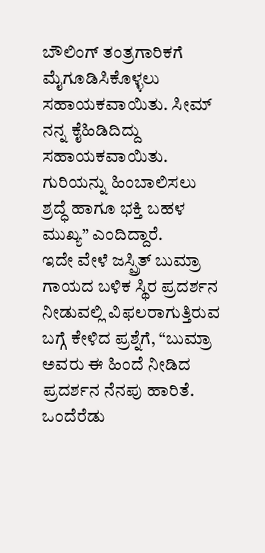ಬೌಲಿಂಗ್ ತಂತ್ರಗಾರಿಕಗೆ ಮೈಗೂಡಿಸಿಕೊಳ್ಳಲು ಸಹಾಯಕವಾಯಿತು. ಸೀಮ್ ನನ್ನ ಕೈಹಿಡಿದಿದ್ದು ಸಹಾಯಕವಾಯಿತು. ಗುರಿಯನ್ನು ಹಿಂಬಾಲಿಸಲು ಶ್ರದ್ಧೆ ಹಾಗೂ ಭಕ್ತಿ ಬಹಳ ಮುಖ್ಯ” ಎಂದಿದ್ದಾರೆ.
ಇದೇ ವೇಳೆ ಜಸ್ಪ್ರಿತ್ ಬುಮ್ರಾ ಗಾಯದ ಬಳಿಕ ಸ್ಥಿರ ಪ್ರದರ್ಶನ ನೀಡುವಲ್ಲಿ ವಿಫಲರಾಗುತ್ತಿರುವ ಬಗ್ಗೆ ಕೇಳಿದ ಪ್ರಶ್ನೆಗೆ, “ಬುಮ್ರಾ ಅವರು ಈ ಹಿಂದೆ ನೀಡಿದ ಪ್ರದರ್ಶನ ನೆನಪು ಹಾರಿತೆ. ಒಂದೆರೆಡು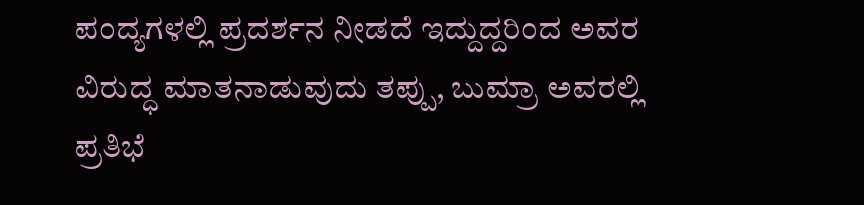ಪಂದ್ಯಗಳಲ್ಲಿ ಪ್ರದರ್ಶನ ನೀಡದೆ ಇದ್ದುದ್ದರಿಂದ ಅವರ ವಿರುದ್ಧ ಮಾತನಾಡುವುದು ತಪ್ಪು, ಬುಮ್ರಾ ಅವರಲ್ಲಿ ಪ್ರತಿಭೆ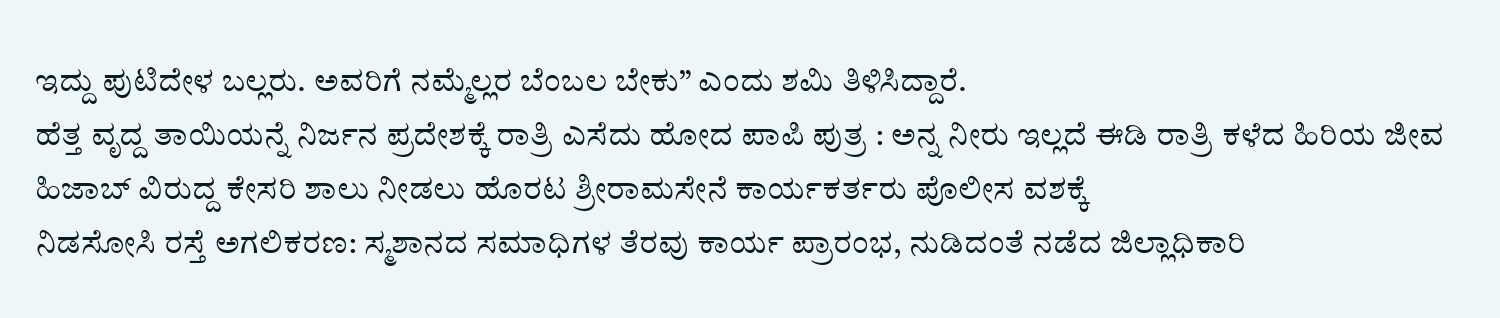ಇದ್ದು ಪುಟಿದೇಳ ಬಲ್ಲರು. ಅವರಿಗೆ ನಮ್ಮೆಲ್ಲರ ಬೆಂಬಲ ಬೇಕು” ಎಂದು ಶಮಿ ತಿಳಿಸಿದ್ದಾರೆ.
ಹೆತ್ತ ವೃದ್ದ ತಾಯಿಯನ್ನೆ ನಿರ್ಜನ ಪ್ರದೇಶಕ್ಕೆ ರಾತ್ರಿ ಎಸೆದು ಹೋದ ಪಾಪಿ ಪುತ್ರ : ಅನ್ನ ನೀರು ಇಲ್ಲದೆ ಈಡಿ ರಾತ್ರಿ ಕಳೆದ ಹಿರಿಯ ಜೀವ
ಹಿಜಾಬ್ ವಿರುದ್ದ ಕೇಸರಿ ಶಾಲು ನೀಡಲು ಹೊರಟ ಶ್ರೀರಾಮಸೇನೆ ಕಾರ್ಯಕರ್ತರು ಪೊಲೀಸ ವಶಕ್ಕೆ
ನಿಡಸೋಸಿ ರಸ್ತೆ ಅಗಲಿಕರಣ: ಸ್ಮಶಾನದ ಸಮಾಧಿಗಳ ತೆರವು ಕಾರ್ಯ ಪ್ರಾರಂಭ, ನುಡಿದಂತೆ ನಡೆದ ಜಿಲ್ಲಾಧಿಕಾರಿ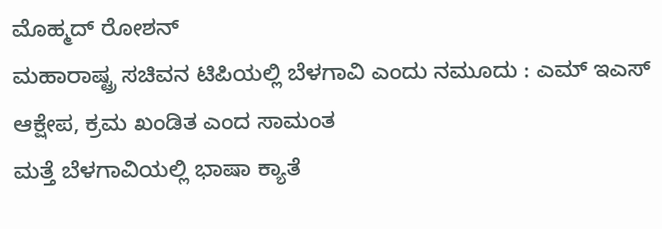ಮೊಹ್ಮದ್ ರೋಶನ್
ಮಹಾರಾಷ್ಟ್ರ ಸಚಿವನ ಟಿಪಿಯಲ್ಲಿ ಬೆಳಗಾವಿ ಎಂದು ನಮೂದು : ಎಮ್ ಇಎಸ್ ಆಕ್ಷೇಪ, ಕ್ರಮ ಖಂಡಿತ ಎಂದ ಸಾಮಂತ
ಮತ್ತೆ ಬೆಳಗಾವಿಯಲ್ಲಿ ಭಾಷಾ ಕ್ಯಾತೆ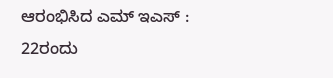ಆರಂಭಿಸಿದ ಎಮ್ ಇಎಸ್ : 22ರಂದು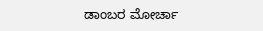ಡಾಂಬರ ಮೋರ್ಚಾ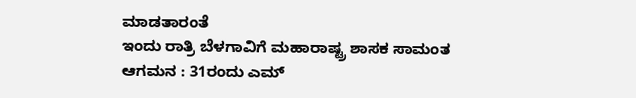ಮಾಡತಾರಂತೆ
ಇಂದು ರಾತ್ರಿ ಬೆಳಗಾವಿಗೆ ಮಹಾರಾಷ್ಟ್ರ ಶಾಸಕ ಸಾಮಂತ ಆಗಮನ : 31ರಂದು ಎಮ್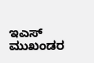ಇಎಸ್ ಮುಖಂಡರ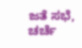ಜತೆ ಸಭೆ, ಚರ್ಚೆ